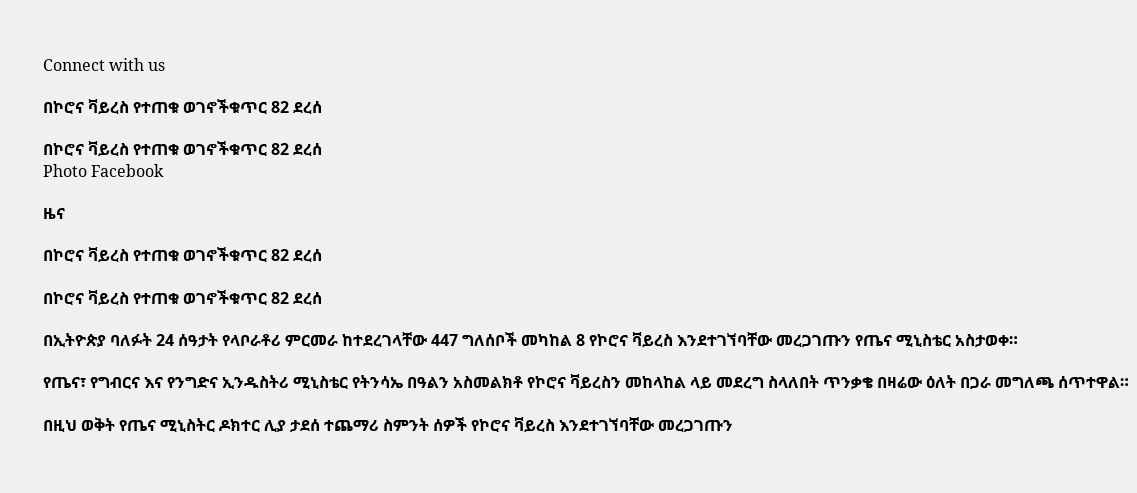Connect with us

በኮሮና ቫይረስ የተጠቁ ወገኖችቁጥር 82 ደረሰ

በኮሮና ቫይረስ የተጠቁ ወገኖችቁጥር 82 ደረሰ
Photo Facebook

ዜና

በኮሮና ቫይረስ የተጠቁ ወገኖችቁጥር 82 ደረሰ

በኮሮና ቫይረስ የተጠቁ ወገኖችቁጥር 82 ደረሰ

በኢትዮጵያ ባለፉት 24 ሰዓታት የላቦራቶሪ ምርመራ ከተደረገላቸው 447 ግለሰቦች መካከል 8 የኮሮና ቫይረስ እንደተገኘባቸው መረጋገጡን የጤና ሚኒስቴር አስታወቀ።

የጤና፣ የግብርና እና የንግድና ኢንዱስትሪ ሚኒስቴር የትንሳኤ በዓልን አስመልክቶ የኮሮና ቫይረስን መከላከል ላይ መደረግ ስላለበት ጥንቃቄ በዛሬው ዕለት በጋራ መግለጫ ሰጥተዋል።

በዚህ ወቅት የጤና ሚኒስትር ዶክተር ሊያ ታደሰ ተጨማሪ ስምንት ሰዎች የኮሮና ቫይረስ እንደተገኘባቸው መረጋገጡን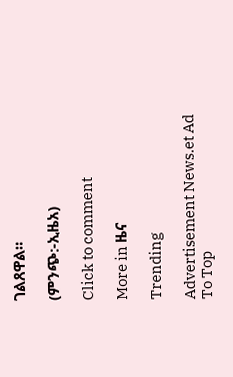ገልጸዋል።

(ምንጭ:-ኢዜአ)

Click to comment

More in ዜና

Trending

Advertisement News.et Ad
To Top